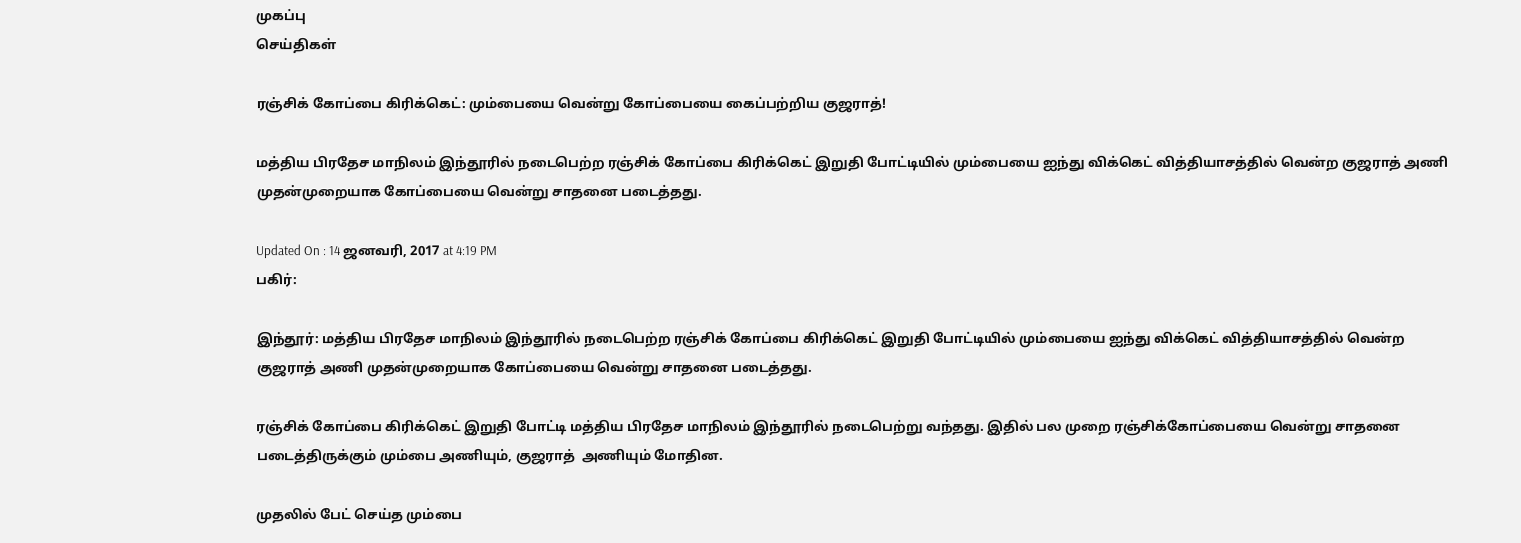முகப்பு
செய்திகள்

ரஞ்சிக் கோப்பை கிரிக்கெட்: மும்பையை வென்று கோப்பையை கைப்பற்றிய குஜராத்!

மத்திய பிரதேச மாநிலம் இந்தூரில் நடைபெற்ற ரஞ்சிக் கோப்பை கிரிக்கெட் இறுதி போட்டியில் மும்பையை ஐந்து விக்கெட் வித்தியாசத்தில் வென்ற குஜராத் அணி முதன்முறையாக கோப்பையை வென்று சாதனை படைத்தது.

Updated On : 14 ஜனவரி, 2017 at 4:19 PM
பகிர்:

இந்தூர்: மத்திய பிரதேச மாநிலம் இந்தூரில் நடைபெற்ற ரஞ்சிக் கோப்பை கிரிக்கெட் இறுதி போட்டியில் மும்பையை ஐந்து விக்கெட் வித்தியாசத்தில் வென்ற குஜராத் அணி முதன்முறையாக கோப்பையை வென்று சாதனை படைத்தது.

ரஞ்சிக் கோப்பை கிரிக்கெட் இறுதி போட்டி மத்திய பிரதேச மாநிலம் இந்தூரில் நடைபெற்று வந்தது. இதில் பல முறை ரஞ்சிக்கோப்பையை வென்று சாதனை படைத்திருக்கும் மும்பை அணியும், குஜராத்  அணியும் மோதின.

முதலில் பேட் செய்த மும்பை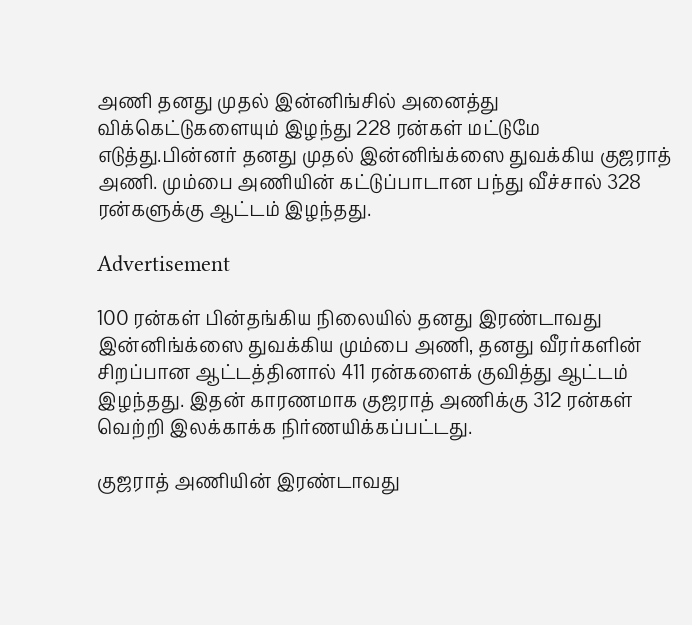அணி தனது முதல் இன்னிங்சில் அனைத்து விக்கெட்டுகளையும் இழந்து 228 ரன்கள் மட்டுமே எடுத்து.பின்னர் தனது முதல் இன்னிங்க்ஸை துவக்கிய குஜராத் அணி. மும்பை அணியின் கட்டுப்பாடான பந்து வீச்சால் 328 ரன்களுக்கு ஆட்டம் இழந்தது.

Advertisement

100 ரன்கள் பின்தங்கிய நிலையில் தனது இரண்டாவது இன்னிங்க்ஸை துவக்கிய மும்பை அணி, தனது வீரர்களின் சிறப்பான ஆட்டத்தினால் 411 ரன்களைக் குவித்து ஆட்டம் இழந்தது. இதன் காரணமாக குஜராத் அணிக்கு 312 ரன்கள் வெற்றி இலக்காக்க நிர்ணயிக்கப்பட்டது.

குஜராத் அணியின் இரண்டாவது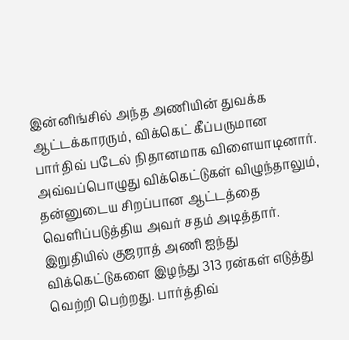இன்னிங்சில் அந்த அணியின் துவக்க ஆட்டக்காரரும், விக்கெட் கீப்பருமான பார்திவ் படேல் நிதானமாக விளையாடினார். அவ்வப்பொழுது விக்கெட்டுகள் விழுந்தாலும், தன்னுடைய சிறப்பான ஆட்டத்தை வெளிப்படுத்திய அவர் சதம் அடித்தார். இறுதியில் குஜராத் அணி ஐந்து விக்கெட்டுகளை இழந்து 313 ரன்கள் எடுத்து வெற்றி பெற்றது. பார்த்திவ்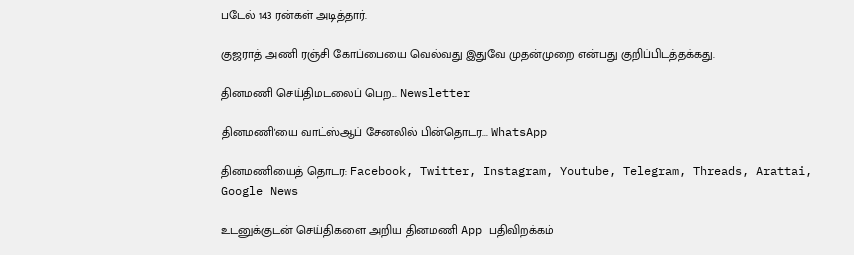படேல் 143 ரன்கள் அடித்தார்.

குஜராத் அணி ரஞ்சி கோப்பையை வெல்வது இதுவே முதன்முறை என்பது குறிப்பிடத்தக்கது.

தினமணி செய்திமடலைப் பெற... Newsletter

தினமணி'யை வாட்ஸ்ஆப் சேனலில் பின்தொடர... WhatsApp

தினமணியைத் தொடர: Facebook, Twitter, Instagram, Youtube, Telegram, Threads, Arattai, Google News

உடனுக்குடன் செய்திகளை அறிய தினமணி App பதிவிறக்கம்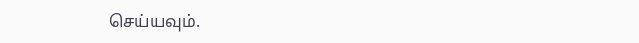செய்யவும்.